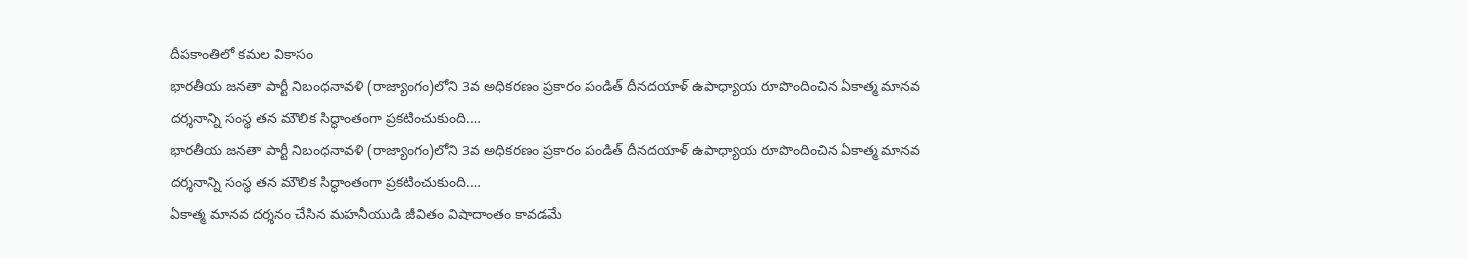దీపకాంతిలో కమల వికాసం
భారతీయ జనతా పార్టీ నిబంధనావళి (రాజ్యాంగం)లోని 3వ అధికరణం ప్రకారం పండిత్ దీనదయాళ్ ఉపాధ్యాయ రూపొందించిన ఏకాత్మ మానవ దర్శనాన్ని సంస్థ తన మౌలిక సిద్ధాంతంగా ప్రకటించుకుంది.…
భారతీయ జనతా పార్టీ నిబంధనావళి (రాజ్యాంగం)లోని 3వ అధికరణం ప్రకారం పండిత్ దీనదయాళ్ ఉపాధ్యాయ రూపొందించిన ఏకాత్మ మానవ దర్శనాన్ని సంస్థ తన మౌలిక సిద్ధాంతంగా ప్రకటించుకుంది.…
ఏకాత్మ మానవ దర్శనం చేసిన మహనీయుడి జీవితం విషాదాంతం కావడమే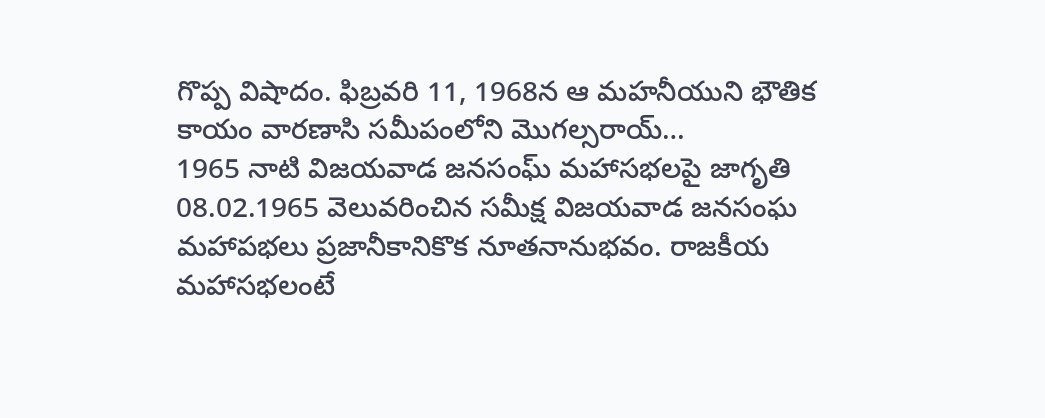గొప్ప విషాదం. ఫిబ్రవరి 11, 1968న ఆ మహనీయుని భౌతిక కాయం వారణాసి సమీపంలోని మొగల్సరాయ్…
1965 నాటి విజయవాడ జనసంఘ్ మహాసభలపై జాగృతి 08.02.1965 వెలువరించిన సమీక్ష విజయవాడ జనసంఘ మహాపభలు ప్రజానీకానికొక నూతనానుభవం. రాజకీయ మహాసభలంటే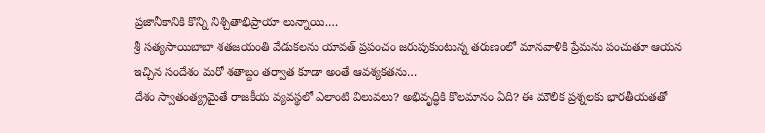ప్రజానీకానికి కొన్ని నిశ్చితాభిప్రాయా లున్నాయి.…
శ్రీ సత్యసాయిబాబా శతజయంతి వేడుకలను యావత్ ప్రపంచం జరుపుకుంటున్న తరుణంలో మానవాళికి ప్రేమను పంచుతూ ఆయన ఇచ్చిన సందేశం మరో శతాబ్దం తర్వాత కూడా అంతే ఆవశ్యకతను…
దేశం స్వాతంత్య్రమైతే రాజకీయ వ్యవస్థలో ఎలాంటి విలువలు? అభివృద్ధికి కొలమానం ఏది? ఈ మౌలిక ప్రశ్నలకు భారతీయతతో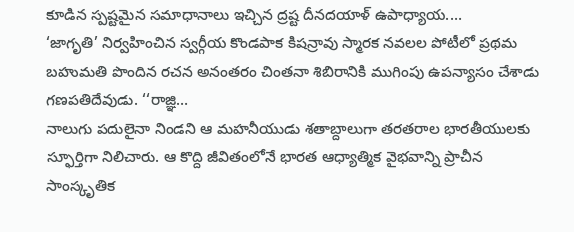కూడిన స్పష్టమైన సమాధానాలు ఇచ్చిన ద్రష్ట దీనదయాళ్ ఉపాధ్యాయ.…
‘జాగృతి’ నిర్వహించిన స్వర్గీయ కొండపాక కిషన్రావు స్మారక నవలల పోటీలో ప్రథమ బహుమతి పొందిన రచన అనంతరం చింతనా శిబిరానికి ముగింపు ఉపన్యాసం చేశాడు గణపతిదేవుడు. ‘‘రాజ్ఞి…
నాలుగు పదులైనా నిండని ఆ మహనీయుడు శతాబ్దాలుగా తరతరాల భారతీయులకు స్ఫూర్తిగా నిలిచారు. ఆ కొద్ది జీవితంలోనే భారత ఆధ్యాత్మిక వైభవాన్ని ప్రాచీన సాంస్కృతిక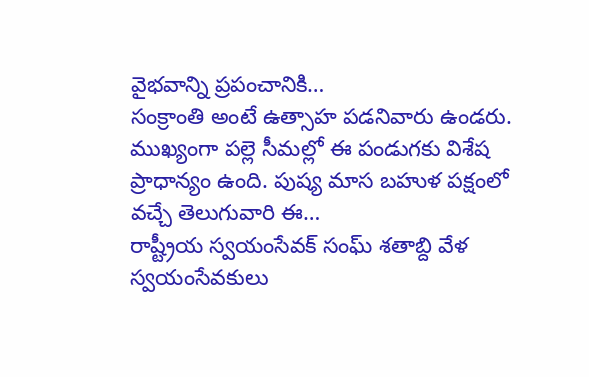వైభవాన్ని ప్రపంచానికి…
సంక్రాంతి అంటే ఉత్సాహ పడనివారు ఉండరు. ముఖ్యంగా పల్లె సీమల్లో ఈ పండుగకు విశేష ప్రాధాన్యం ఉంది. పుష్య మాస బహుళ పక్షంలో వచ్చే తెలుగువారి ఈ…
రాష్ట్రీయ స్వయంసేవక్ సంఘ్ శతాబ్ది వేళ స్వయంసేవకులు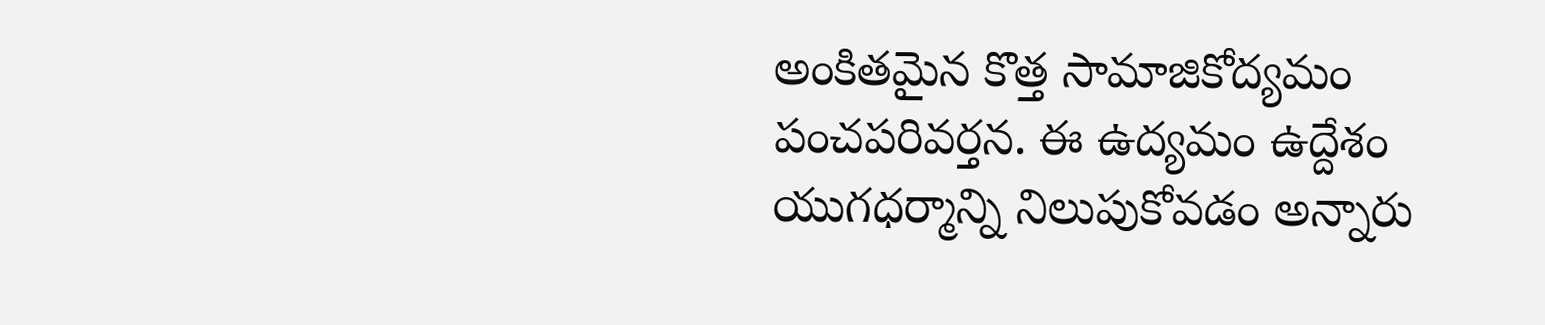అంకితమైన కొత్త సామాజికోద్యమం పంచపరివర్తన. ఈ ఉద్యమం ఉద్దేశం యుగధర్మాన్ని నిలుపుకోవడం అన్నారు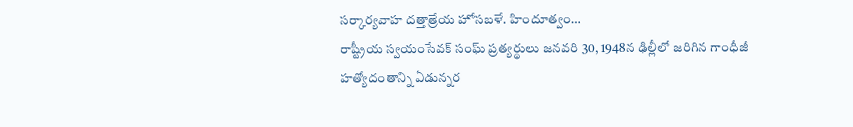సర్కార్యవాహ దత్తాత్రేయ హోసబళే. హిందూత్వం…
రాష్ట్రీయ స్వయంసేవక్ సంఘ్ ప్రత్యర్థులు జనవరి 30, 1948న ఢిల్లీలో జరిగిన గాంధీజీ హత్యోదంతాన్ని ఏడున్నర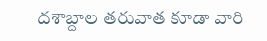దశాబ్దాల తరువాత కూడా వారి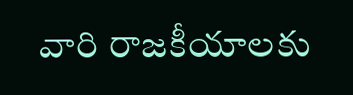వారి రాజకీయాలకు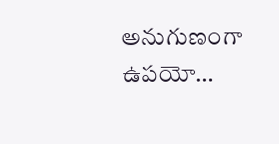అనుగుణంగా ఉపయో…